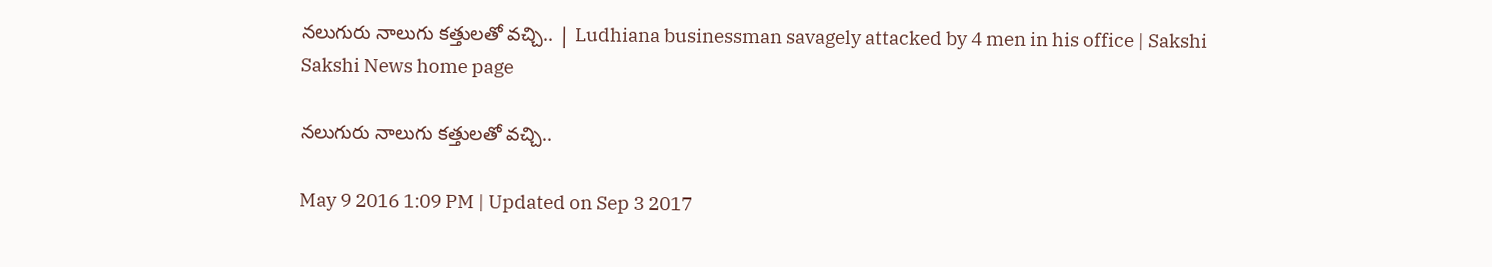నలుగురు నాలుగు కత్తులతో వచ్చి.. | Ludhiana businessman savagely attacked by 4 men in his office | Sakshi
Sakshi News home page

నలుగురు నాలుగు కత్తులతో వచ్చి..

May 9 2016 1:09 PM | Updated on Sep 3 2017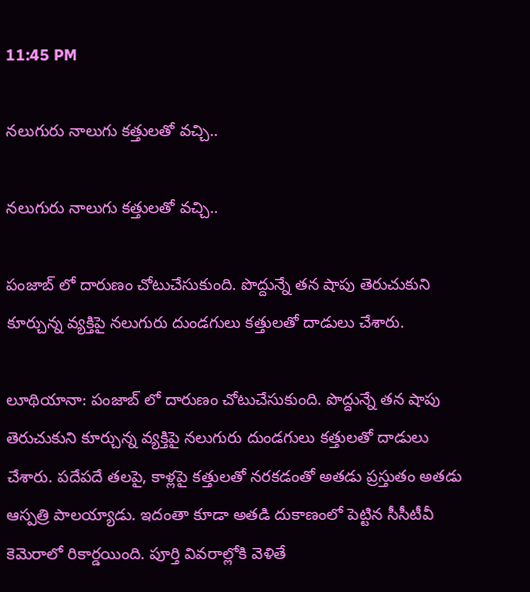11:45 PM

నలుగురు నాలుగు కత్తులతో వచ్చి..

నలుగురు నాలుగు కత్తులతో వచ్చి..

పంజాబ్ లో దారుణం చోటుచేసుకుంది. పొద్దున్నే తన షాపు తెరుచుకుని కూర్చున్న వ్యక్తిపై నలుగురు దుండగులు కత్తులతో దాడులు చేశారు.

లూథియానా: పంజాబ్ లో దారుణం చోటుచేసుకుంది. పొద్దున్నే తన షాపు తెరుచుకుని కూర్చున్న వ్యక్తిపై నలుగురు దుండగులు కత్తులతో దాడులు చేశారు. పదేపదే తలపై, కాళ్లపై కత్తులతో నరకడంతో అతడు ప్రస్తుతం అతడు ఆస్పత్రి పాలయ్యాడు. ఇదంతా కూడా అతడి దుకాణంలో పెట్టిన సీసీటీవీ కెమెరాలో రికార్డయింది. పూర్తి వివరాల్లోకి వెళితే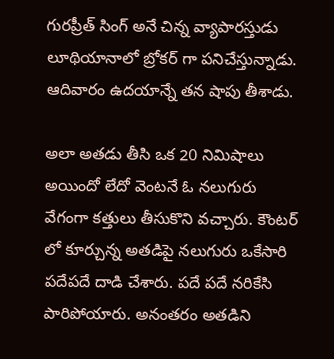గురప్రీత్ సింగ్ అనే చిన్న వ్యాపారస్తుడు లూథియానాలో బ్రోకర్ గా పనిచేస్తున్నాడు. ఆదివారం ఉదయాన్నే తన షాపు తీశాడు.

అలా అతడు తీసి ఒక 20 నిమిషాలు అయిందో లేదో వెంటనే ఓ నలుగురు వేగంగా కత్తులు తీసుకొని వచ్చారు. కౌంటర్ లో కూర్చున్న అతడిపై నలుగురు ఒకేసారి పదేపదే దాడి చేశారు. పదే పదే నరికేసి పారిపోయారు. అనంతరం అతడిని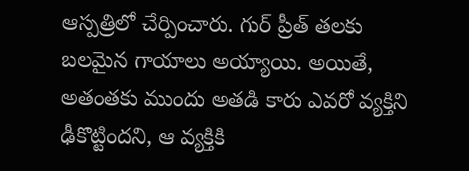ఆస్పత్రిలో చేర్పించారు. గుర్ ప్రీత్ తలకు బలమైన గాయాలు అయ్యాయి. అయితే, అతంతకు ముందు అతడి కారు ఎవరో వ్యక్తిని ఢీకొట్టిందని, ఆ వ్యక్తికి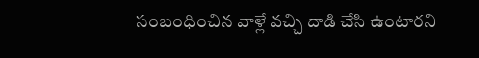సంబంధించిన వాళ్లే వచ్చి దాడి చేసి ఉంటారని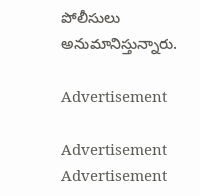పోలీసులు అనుమానిస్తున్నారు.

Advertisement

Advertisement
Advertisement